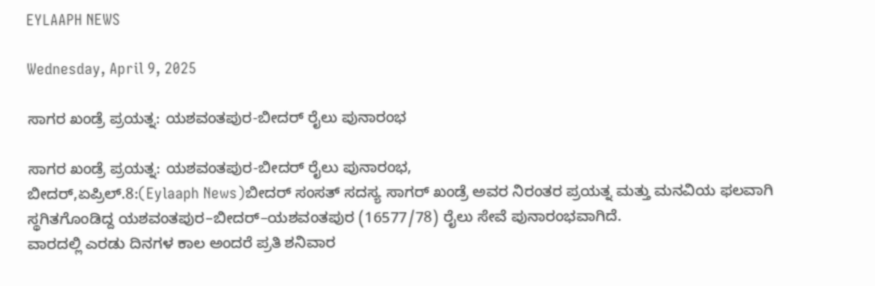EYLAAPH NEWS

Wednesday, April 9, 2025

ಸಾಗರ ಖಂಡ್ರೆ ಪ್ರಯತ್ನ: ಯಶವಂತಪುರ-ಬೀದರ್ ರೈಲು ಪುನಾರಂಭ

ಸಾಗರ ಖಂಡ್ರೆ ಪ್ರಯತ್ನ: ಯಶವಂತಪುರ-ಬೀದರ್ ರೈಲು ಪುನಾರಂಭ,
ಬೀದರ್,ಏಪ್ರಿಲ್.8:(Eylaaph News)ಬೀದರ್ ಸಂಸತ್ ಸದಸ್ಯ ಸಾಗರ್ ಖಂಡ್ರೆ ಅವರ ನಿರಂತರ ಪ್ರಯತ್ನ ಮತ್ತು ಮನವಿಯ ಫಲವಾಗಿ ಸ್ಥಗಿತಗೊಂಡಿದ್ದ ಯಶವಂತಪುರ–ಬೀದರ್–ಯಶವಂತಪುರ (16577/78) ರೈಲು ಸೇವೆ ಪುನಾರಂಭವಾಗಿದೆ.
ವಾರದಲ್ಲಿ ಎರಡು ದಿನಗಳ ಕಾಲ ಅಂದರೆ ಪ್ರತಿ ಶನಿವಾರ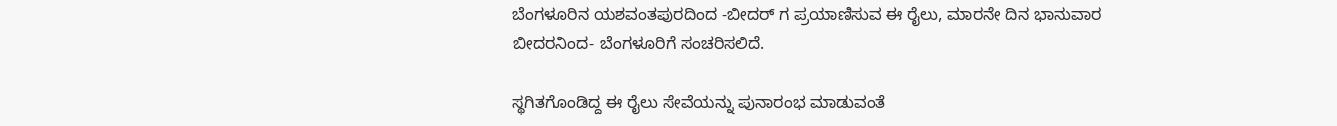ಬೆಂಗಳೂರಿನ ಯಶವಂತಪುರದಿಂದ -ಬೀದರ್ ಗ ಪ್ರಯಾಣಿಸುವ ಈ ರೈಲು, ಮಾರನೇ ದಿನ ಭಾನುವಾರ ಬೀದರ‌ನಿಂದ- ಬೆಂಗಳೂರಿಗೆ ಸಂಚರಿಸಲಿದೆ.

ಸ್ಥಗಿತಗೊಂಡಿದ್ದ ಈ ರೈಲು ಸೇವೆಯನ್ನು ಪುನಾರಂಭ ಮಾಡುವಂತೆ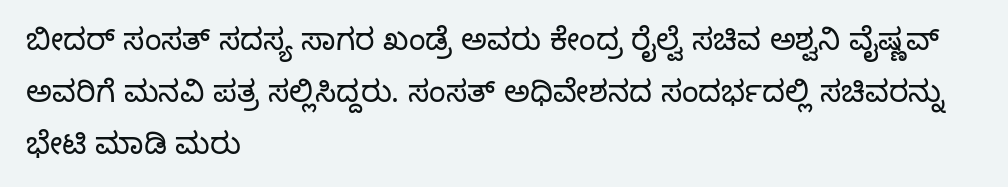ಬೀದರ್ ಸಂಸತ್ ಸದಸ್ಯ ಸಾಗರ ಖಂಡ್ರೆ ಅವರು ಕೇಂದ್ರ ರೈಲ್ವೆ ಸಚಿವ ಅಶ್ವನಿ ವೈಷ್ಣವ್ ಅವರಿಗೆ ಮನವಿ ಪತ್ರ ಸಲ್ಲಿಸಿದ್ದರು. ಸಂಸತ್ ಅಧಿವೇಶನದ ಸಂದರ್ಭದಲ್ಲಿ ಸಚಿವರನ್ನು ಭೇಟಿ ಮಾಡಿ ಮರು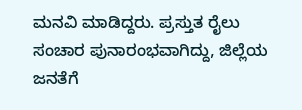ಮನವಿ ಮಾಡಿದ್ದರು. ಪ್ರಸ್ತುತ ರೈಲು ಸಂಚಾರ ಪುನಾರಂಭವಾಗಿದ್ದು, ಜಿಲ್ಲೆಯ ಜನತೆಗೆ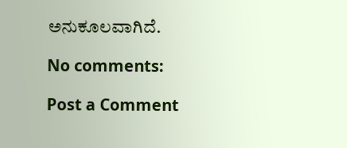ಅನುಕೂಲವಾಗಿದೆ.

No comments:

Post a Comment